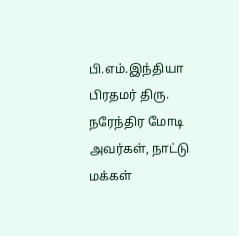பி.எம்.இந்தியா
பிரதமர் திரு. நரேந்திர மோடி அவர்கள், நாட்டு மக்கள்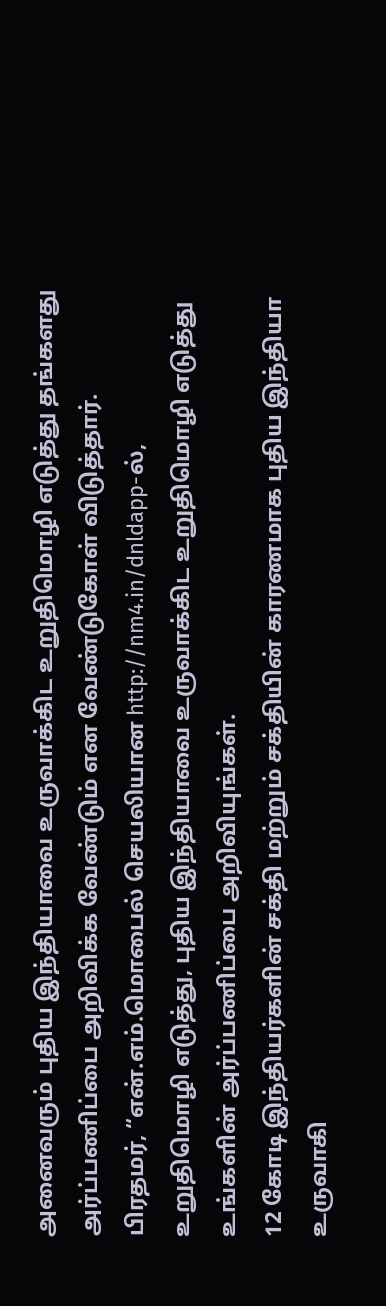அனைவரும் புதிய இந்தியாவை உருவாக்கிட உறுதிமொழி எடுத்து தங்களது அர்ப்பணிப்பை அறிவிக்க வேண்டும் என வேண்டுகோள் விடுத்தார்.
பிரதமர், “என்.எம்.மொபைல் செயலியான http://nm4.in/dnldapp-ல், உறுதிமொழி எடுத்து, புதிய இந்தியாவை உருவாக்கிட உறுதிமொழி எடுத்து உங்களின் அர்ப்பணிப்பை அறிவியுங்கள்.
12 கோடி இந்தியர்களின் சக்தி மற்றும் சக்தியின் காரணமாக புதிய இந்தியா உருவாகி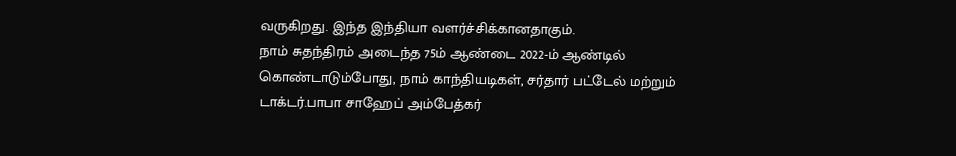வருகிறது. இந்த இந்தியா வளர்ச்சிக்கானதாகும்.
நாம் சுதந்திரம் அடைந்த 75ம் ஆண்டை 2022-ம் ஆண்டில் கொண்டாடும்போது, நாம் காந்தியடிகள், சர்தார் பட்டேல் மற்றும் டாக்டர்.பாபா சாஹேப் அம்பேத்கர்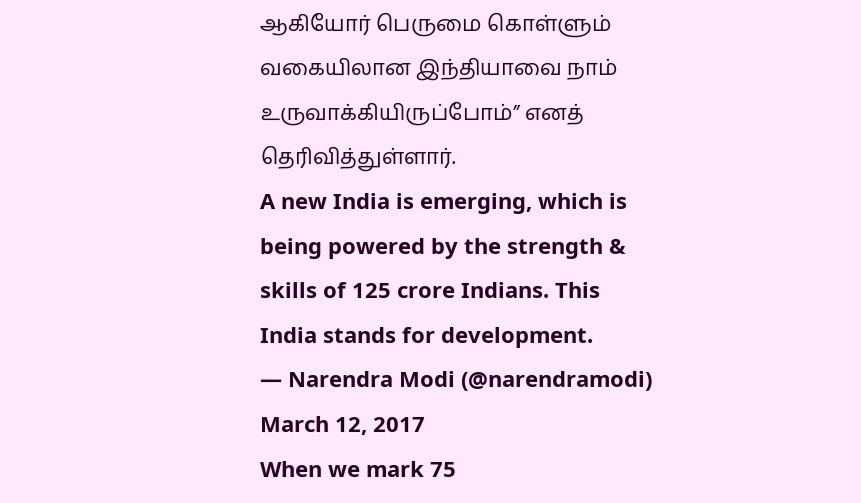ஆகியோர் பெருமை கொள்ளும் வகையிலான இந்தியாவை நாம் உருவாக்கியிருப்போம்” எனத் தெரிவித்துள்ளார்.
A new India is emerging, which is being powered by the strength & skills of 125 crore Indians. This India stands for development.
— Narendra Modi (@narendramodi) March 12, 2017
When we mark 75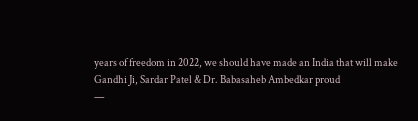years of freedom in 2022, we should have made an India that will make Gandhi Ji, Sardar Patel & Dr. Babasaheb Ambedkar proud
—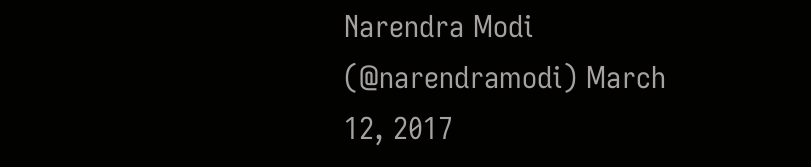Narendra Modi (@narendramodi) March 12, 2017